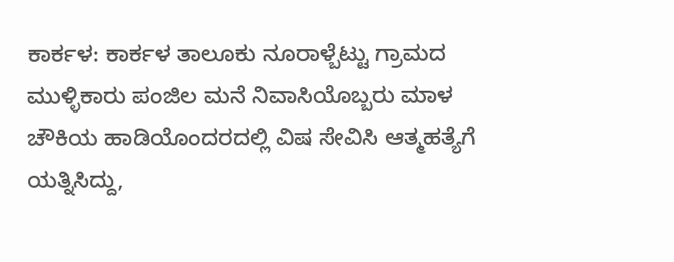ಕಾರ್ಕಳ: ಕಾರ್ಕಳ ತಾಲೂಕು ನೂರಾಳ್ಬೆಟ್ಟು ಗ್ರಾಮದ ಮುಳ್ಳಿಕಾರು ಪಂಜಿಲ ಮನೆ ನಿವಾಸಿಯೊಬ್ಬರು ಮಾಳ ಚೌಕಿಯ ಹಾಡಿಯೊಂದರದಲ್ಲಿ ವಿಷ ಸೇವಿಸಿ ಆತ್ಮಹತ್ಯೆಗೆ ಯತ್ನಿಸಿದ್ದು,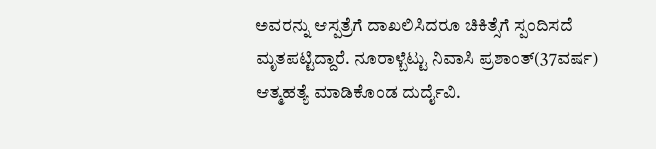ಅವರನ್ನು ಆಸ್ಪತ್ರೆಗೆ ದಾಖಲಿಸಿದರೂ ಚಿಕಿತ್ಸೆಗೆ ಸ್ಪಂದಿಸದೆ ಮೃತಪಟ್ಟಿದ್ದಾರೆ. ನೂರಾಳ್ಬೆಟ್ಟು ನಿವಾಸಿ ಪ್ರಶಾಂತ್(37ವರ್ಷ) ಆತ್ಮಹತ್ಯೆ ಮಾಡಿಕೊಂಡ ದುರ್ದೈವಿ.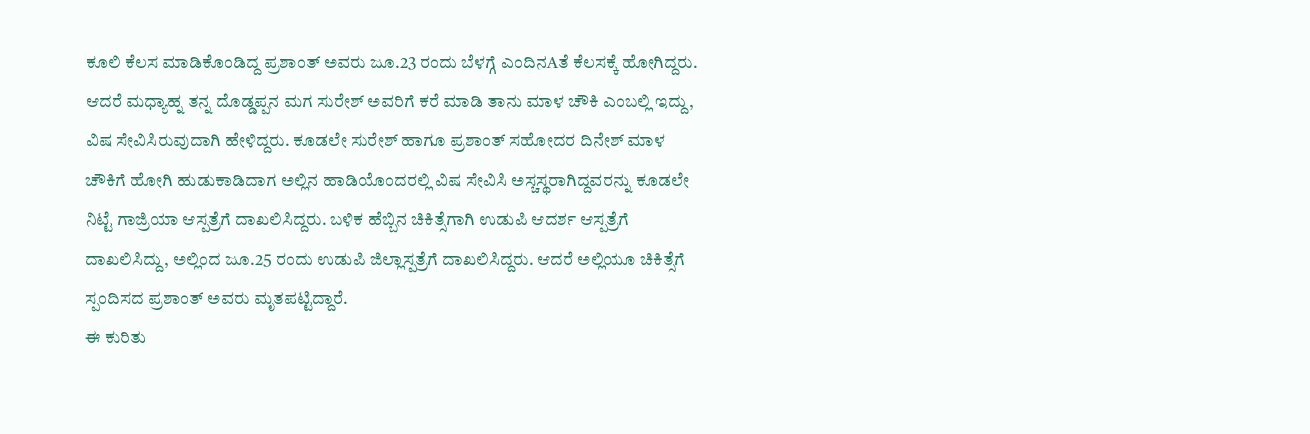ಕೂಲಿ ಕೆಲಸ ಮಾಡಿಕೊಂಡಿದ್ದ ಪ್ರಶಾಂತ್ ಅವರು ಜೂ.23 ರಂದು ಬೆಳಗ್ಗೆ ಎಂದಿನAತೆ ಕೆಲಸಕ್ಕೆ ಹೋಗಿದ್ದರು. ಆದರೆ ಮಧ್ಯಾಹ್ನ ತನ್ನ ದೊಡ್ಡಪ್ಪನ ಮಗ ಸುರೇಶ್ ಅವರಿಗೆ ಕರೆ ಮಾಡಿ ತಾನು ಮಾಳ ಚೌಕಿ ಎಂಬಲ್ಲಿ ಇದ್ದು, ವಿಷ ಸೇವಿಸಿರುವುದಾಗಿ ಹೇಳಿದ್ದರು. ಕೂಡಲೇ ಸುರೇಶ್ ಹಾಗೂ ಪ್ರಶಾಂತ್ ಸಹೋದರ ದಿನೇಶ್ ಮಾಳ ಚೌಕಿಗೆ ಹೋಗಿ ಹುಡುಕಾಡಿದಾಗ ಅಲ್ಲಿನ ಹಾಡಿಯೊಂದರಲ್ಲಿ ವಿಷ ಸೇವಿಸಿ ಅಸ್ಚಸ್ಥರಾಗಿದ್ದವರನ್ನು ಕೂಡಲೇ ನಿಟ್ಟೆ ಗಾಜ್ರಿಯಾ ಆಸ್ಪತ್ರೆಗೆ ದಾಖಲಿಸಿದ್ದರು. ಬಳಿಕ ಹೆಬ್ಬಿನ ಚಿಕಿತ್ಸೆಗಾಗಿ ಉಡುಪಿ ಆದರ್ಶ ಆಸ್ಪತ್ರೆಗೆ ದಾಖಲಿಸಿದ್ದು, ಅಲ್ಲಿಂದ ಜೂ.25 ರಂದು ಉಡುಪಿ ಜಿಲ್ಲಾಸ್ಪತ್ರೆಗೆ ದಾಖಲಿಸಿದ್ದರು. ಆದರೆ ಅಲ್ಲಿಯೂ ಚಿಕಿತ್ಸೆಗೆ ಸ್ಪಂದಿಸದ ಪ್ರಶಾಂತ್ ಅವರು ಮೃತಪಟ್ಟಿದ್ದಾರೆ.
ಈ ಕುರಿತು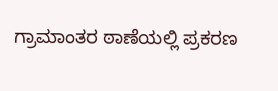ಗ್ರಾಮಾಂತರ ಠಾಣೆಯಲ್ಲಿ ಪ್ರಕರಣ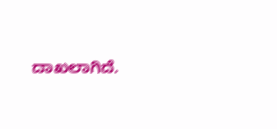ದಾಖಲಾಗಿದೆ.